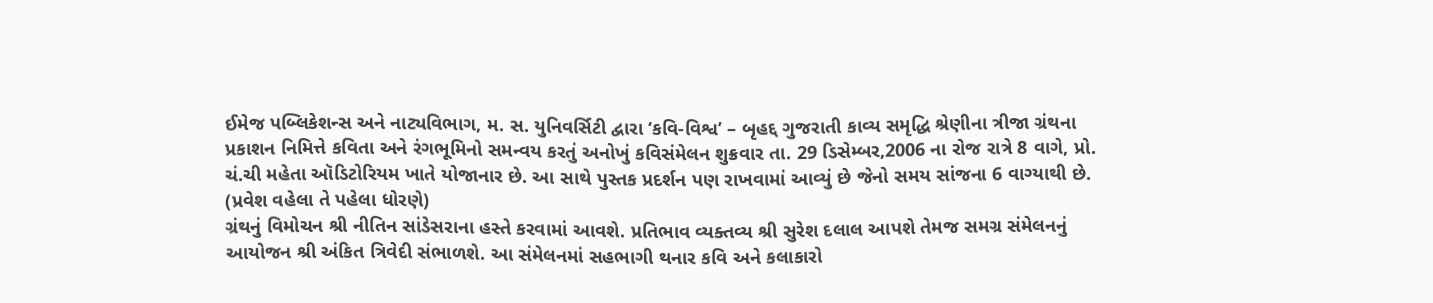ઈમેજ પબ્લિકેશન્સ અને નાટ્યવિભાગ, મ. સ. યુનિવર્સિટી દ્વારા ‘કવિ-વિશ્વ’ – બૃહદ્દ ગુજરાતી કાવ્ય સમૃદ્ધિ શ્રેણીના ત્રીજા ગ્રંથના પ્રકાશન નિમિત્તે કવિતા અને રંગભૂમિનો સમન્વય કરતું અનોખું કવિસંમેલન શુક્રવાર તા. 29 ડિસેમ્બર,2006 ના રોજ રાત્રે 8 વાગે, પ્રો. ચં.ચી મહેતા ઑડિટોરિયમ ખાતે યોજાનાર છે. આ સાથે પુસ્તક પ્રદર્શન પણ રાખવામાં આવ્યું છે જેનો સમય સાંજના 6 વાગ્યાથી છે. (પ્રવેશ વહેલા તે પહેલા ધોરણે)
ગ્રંથનું વિમોચન શ્રી નીતિન સાંડેસરાના હસ્તે કરવામાં આવશે. પ્રતિભાવ વ્યક્તવ્ય શ્રી સુરેશ દલાલ આપશે તેમજ સમગ્ર સંમેલનનું આયોજન શ્રી અંકિત ત્રિવેદી સંભાળશે. આ સંમેલનમાં સહભાગી થનાર કવિ અને કલાકારો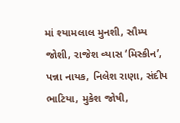માં શ્યામલાલ મુનશી, સૌમ્ય જોશી, રાજેશ વ્યાસ ‘મિસ્કીન’, પન્ના નાયક, નિલેશ રાણા, સંદીપ ભાટિયા, મુકેશ જોષી,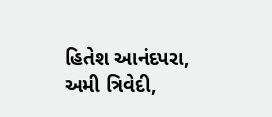હિતેશ આનંદપરા, અમી ત્રિવેદી,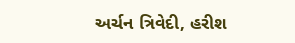અર્ચન ત્રિવેદી, હરીશ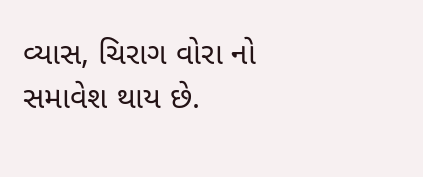વ્યાસ, ચિરાગ વોરા નો સમાવેશ થાય છે.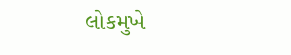લોકમુખે